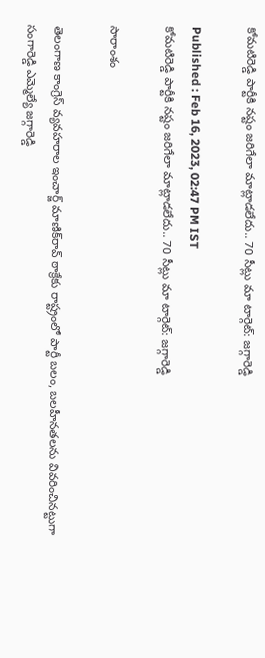కోమటిరెడ్డి పార్టీకి నష్టం జరిగేలా మాట్లాడలేదు.. 70 సీట్లు మా టార్గెట్: జగ్గారెడ్డి

Published : Feb 16, 2023, 02:47 PM IST
కోమటిరెడ్డి పార్టీకి నష్టం జరిగేలా మాట్లాడలేదు.. 70 సీట్లు మా టార్గెట్: జగ్గారెడ్డి

సారాంశం

తెలంగాణ కాంగ్రెస్ వ్యవహరాల ఇంచార్జ్ మాణిక్‌రావ్ ఠాక్రేకు రాష్ట్రంలో పార్టీ బలం, బలహీనతలను వివరించినట్టుగా సంగారెడ్డి ఎమ్మెల్యే జగ్గారెడ్డి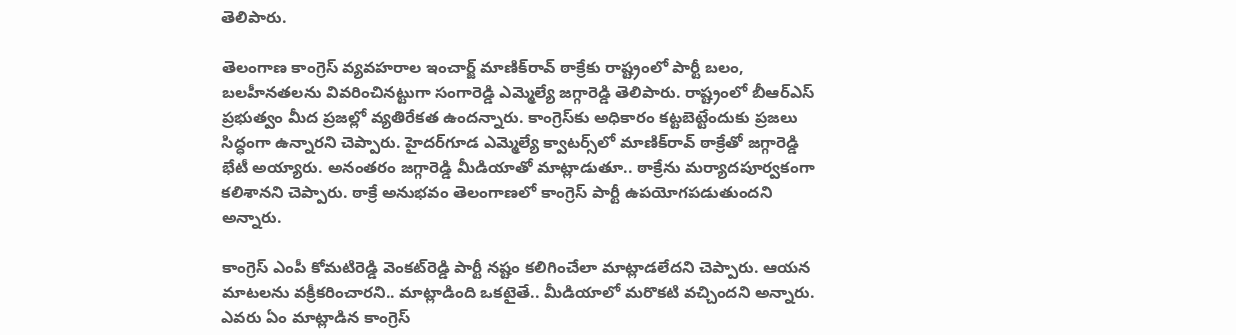తెలిపారు.

తెలంగాణ కాంగ్రెస్ వ్యవహరాల ఇంచార్జ్ మాణిక్‌రావ్ ఠాక్రేకు రాష్ట్రంలో పార్టీ బలం, బలహీనతలను వివరించినట్టుగా సంగారెడ్డి ఎమ్మెల్యే జగ్గారెడ్డి తెలిపారు. రాష్ట్రంలో బీఆర్ఎస్ ప్రభుత్వం మీద ప్రజల్లో వ్యతిరేకత ఉందన్నారు. కాంగ్రెస్‌కు అధికారం కట్టబెట్టేందుకు ప్రజలు సిద్ధంగా ఉన్నారని చెప్పారు. హైదర్‌గూడ ఎమ్మెల్యే క్వాటర్స్‌లో మాణిక్‌రావ్ ఠాక్రేతో జగ్గారెడ్డి భేటీ అయ్యారు. అనంతరం జగ్గారెడ్డి మీడియాతో మాట్లాడుతూ.. ఠాక్రేను మర్యాదపూర్వకంగా కలిశానని చెప్పారు. ఠాక్రే అనుభవం తెలంగాణలో కాంగ్రెస్ పార్టీ ఉపయోగపడుతుందని అన్నారు.

కాంగ్రెస్ ఎంపీ కోమటిరెడ్డి వెంకట్‌రెడ్డి పార్టీ నష్టం కలిగించేలా మాట్లాడలేదని చెప్పారు. ఆయన మాటలను వక్రీకరించారని.. మాట్లాడింది ఒకటైతే.. మీడియాలో మరొకటి వచ్చిందని అన్నారు. ఎవరు ఏం మాట్లాడిన కాంగ్రెస్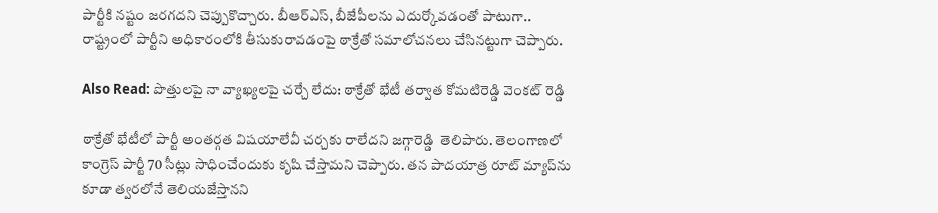పార్టీకి నష్టం జరగదని చెప్పుకొచ్చారు. బీఆర్ఎస్, బీజేపీలను ఎదుర్కోవడంతో పాటుగా.. రాష్ట్రంలో పార్టీని అధికారంలోకి తీసుకురావడంపై ఠాక్రేతో సమాలోచనలు చేసినట్టుగా చెప్పారు.

Also Read: పొత్తులపై నా వ్యాఖ్యలపై చర్చే లేదు: ఠాక్రేతో భేటీ తర్వాత కోమటిరెడ్డి వెంకట్ రెడ్డి

ఠాక్రేతో భేటీలో పార్టీ అంతర్గత విషయాలేవీ చర్చకు రాలేదని జగ్గారెడ్డి  తెలిపారు. తెలంగాణలో కాంగ్రెస్ పార్టీ 70 సీట్లు సాధించేందుకు కృషి చేస్తామని చెప్పారు. తన పాదయాత్ర రూట్ మ్యాప్‌ను కూడా త్వరలోనే తెలియజేస్తానని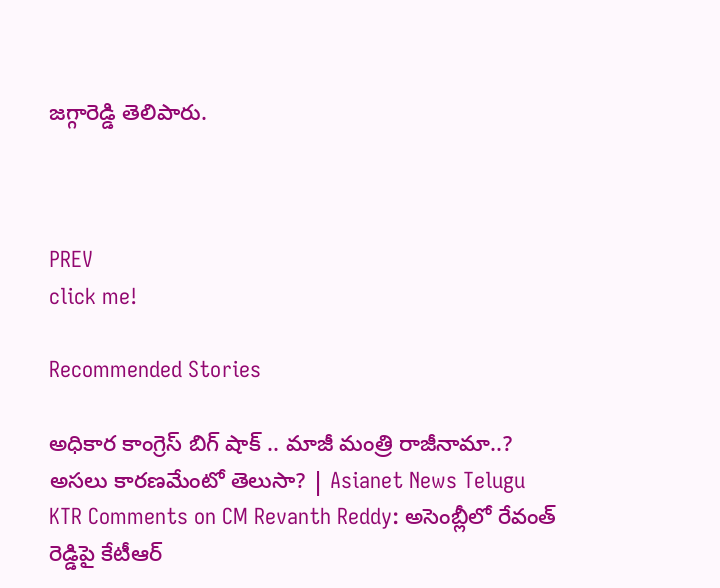జగ్గారెడ్డి తెలిపారు.



PREV
click me!

Recommended Stories

అధికార కాంగ్రెస్ బిగ్ షాక్ .. మాజీ మంత్రి రాజీనామా..? అసలు కారణమేంటో తెలుసా? | Asianet News Telugu
KTR Comments on CM Revanth Reddy: అసెంబ్లీలో రేవంత్ రెడ్డిపై కేటీఆర్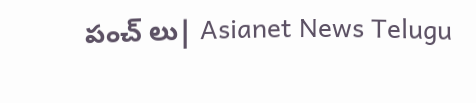పంచ్ లు| Asianet News Telugu